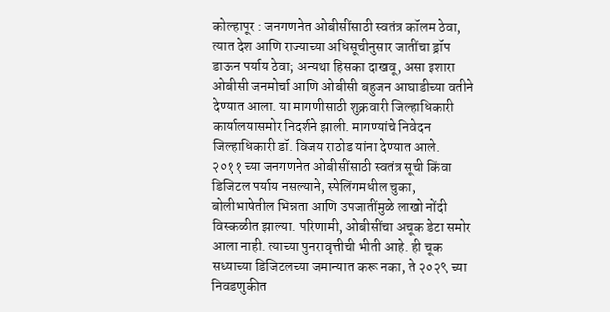कोल्हापूर : जनगणनेत ओबीसींसाठी स्वतंत्र कॉलम ठेवा, त्यात देश आणि राज्याच्या अधिसूचीनुसार जातींचा ड्रॉप डाऊन पर्याय ठेवा; अन्यथा हिसका दाखवू, असा इशारा ओबीसी जनमोर्चा आणि ओबीसी बहुजन आघाडीच्या वतीने देण्यात आला. या मागणीसाठी शुक्रवारी जिल्हाधिकारी कार्यालयासमोर निदर्शने झाली. मागण्यांचे निवेदन जिल्हाधिकारी डॉ. विजय राठोड यांना देण्यात आले.
२०११ च्या जनगणनेत ओबीसींसाठी स्वतंत्र सूची किंवा डिजिटल पर्याय नसल्याने, स्पेलिंगमधील चुका, बोलीभाषेतील भिन्नता आणि उपजातींमुळे लाखो नोंदी विस्कळीत झाल्या. परिणामी, ओबीसींचा अचूक डेटा समोर आला नाही. त्याच्या पुनरावृत्तीची भीती आहे. ही चूक सध्याच्या डिजिटलच्या जमान्यात करू नका, ते २०२९ च्या निवडणुकीत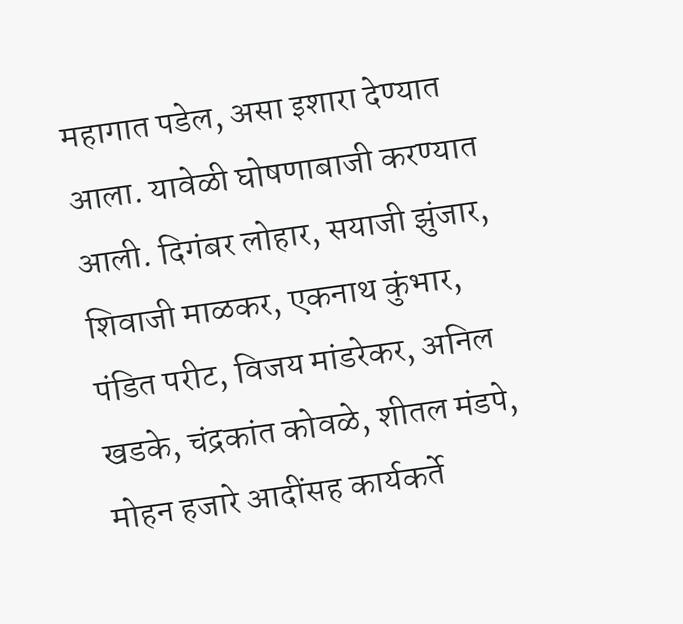महागात पडेल, असा इशारा देण्यात आला. यावेळी घोषणाबाजी करण्यात आली. दिगंबर लोहार, सयाजी झुंजार, शिवाजी माळकर, एकनाथ कुंभार, पंडित परीट, विजय मांडरेकर, अनिल खडके, चंद्रकांत कोवळे, शीतल मंडपे, मोहन हजारे आदींसह कार्यकर्ते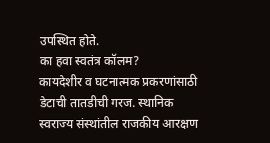उपस्थित होते.
का हवा स्वतंत्र कॉलम?
कायदेशीर व घटनात्मक प्रकरणांसाठी डेटाची तातडीची गरज. स्थानिक स्वराज्य संस्थांतील राजकीय आरक्षण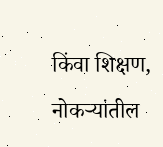किंवा शिक्षण, नोकऱ्यांतील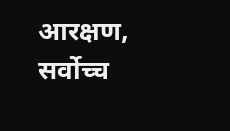आरक्षण, सर्वोच्च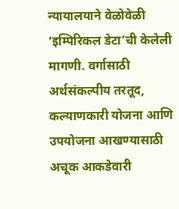न्यायालयाने वेळोवेळी ‘इम्पिरिकल डेटा’ची केलेली मागणी. वर्गासाठी अर्थसंकल्पीय तरतूद, कल्याणकारी योजना आणि उपयोजना आखण्यासाठी अचूक आकडेवारी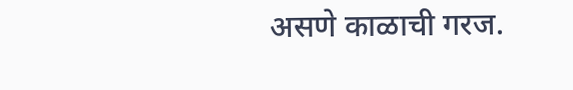असणे काळाची गरज.